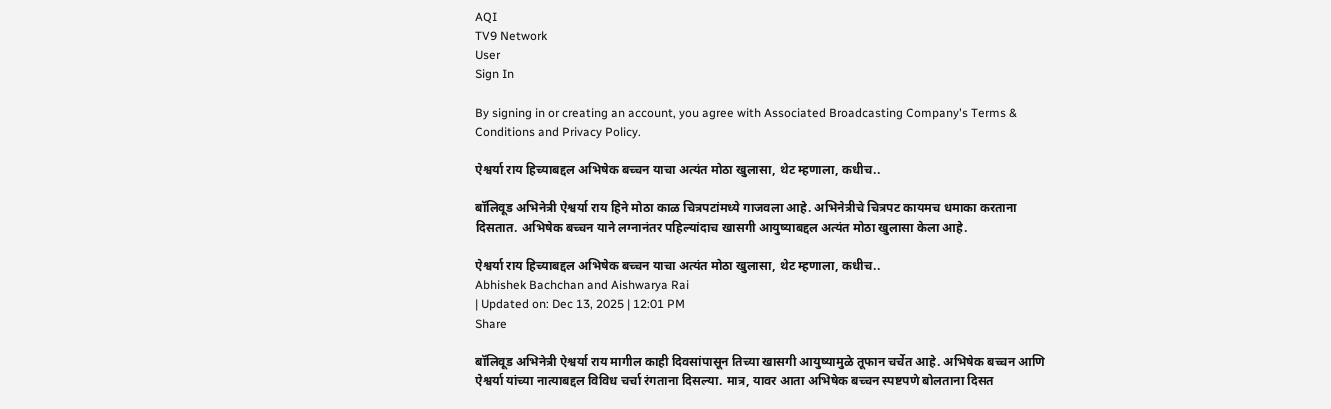AQI
TV9 Network
User
Sign In

By signing in or creating an account, you agree with Associated Broadcasting Company's Terms & Conditions and Privacy Policy.

ऐश्वर्या राय हिच्याबद्दल अभिषेक बच्चन याचा अत्यंत मोठा खुलासा, थेट म्हणाला, कधीच..

बॉलिवूड अभिनेत्री ऐश्वर्या राय हिने मोठा काळ चित्रपटांमध्ये गाजवला आहे. अभिनेत्रीचे चित्रपट कायमच धमाका करताना दिसतात. अभिषेक बच्चन याने लग्नानंतर पहिल्यांदाच खासगी आयुष्याबद्दल अत्यंत मोठा खुलासा केला आहे.

ऐश्वर्या राय हिच्याबद्दल अभिषेक बच्चन याचा अत्यंत मोठा खुलासा, थेट म्हणाला, कधीच..
Abhishek Bachchan and Aishwarya Rai
| Updated on: Dec 13, 2025 | 12:01 PM
Share

बॉलिवूड अभिनेत्री ऐश्वर्या राय मागील काही दिवसांपासून तिच्या खासगी आयुष्यामुळे तूफान चर्चेत आहे. अभिषेक बच्चन आणि ऐश्वर्या यांच्या नात्याबद्दल विविध चर्चा रंगताना दिसल्या. मात्र, यावर आता अभिषेक बच्चन स्पष्टपणे बोलताना दिसत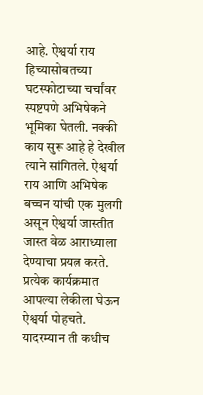आहे. ऐश्वर्या राय हिच्यासोबतच्या घटस्फोटाच्या चर्चांवर स्पष्टपणे अभिषेकने भूमिका घेतली. नक्की काय सुरू आहे हे देखील त्याने सांगितले. ऐश्वर्या राय आणि अभिषेक बच्चन यांची एक मुलगी असून ऐश्वर्या जास्तीत जास्त वेळ आराध्याला देण्याचा प्रयत्न करते. प्रत्येक कार्यक्रमात आपल्या लेकीला घेऊन ऐश्वर्या पोहचते. यादरम्यान ती कधीच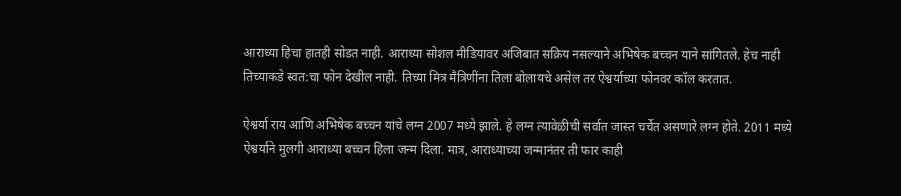आराध्या हिचा हातही सोडत नाही. आराध्या सोशल मीडियावर अजिबात सक्रिय नसल्याने अभिषेक बच्चन याने सांगितले. हेच नाही तिच्याकडे स्वत:चा फोन देखील नाही. तिच्या मित्र मैत्रिणींना तिला बोलायचे असेल तर ऐश्वर्याच्या फोनवर कॉल करतात.

ऐश्वर्या राय आणि अभिषेक बच्चन यांचे लग्न 2007 मध्ये झाले. हे लग्न त्यावेळीची सर्वात जास्त चर्चेत असणारे लग्न होते. 2011 मध्ये ऐश्वर्याने मुलगी आराध्या बच्चन हिला जन्म दिला. मात्र, आराध्याच्या जन्मानंतर ती फार काही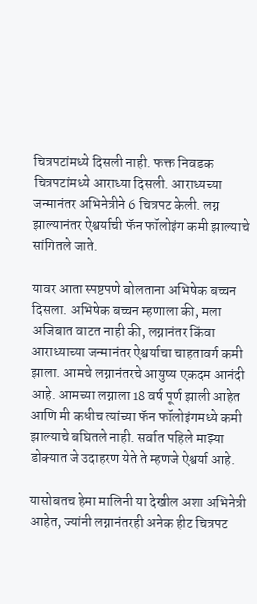चित्रपटांमध्ये दिसली नाही. फक्त निवडक चित्रपटांमध्ये आराध्या दिसली. आराध्यच्या जन्मानंतर अभिनेत्रीने 6 चित्रपट केली. लग्न झाल्यानंतर ऐश्वर्याची फॅन फॉलोइंग कमी झाल्याचे सांगितले जाते.

यावर आता स्पष्टपणे बोलताना अभिषेक बच्चन दिसला. अभिषेक बच्चन म्हणाला की, मला अजिबात वाटत नाही की, लग्नानंतर किंवा आराध्याच्या जन्मानंतर ऐश्वर्याचा चाहतावर्ग कमी झाला. आमचे लग्नानंतरचे आयुष्य एकदम आनंदी आहे. आमच्या लग्नाला 18 वर्ष पूर्ण झाली आहेत आणि मी कधीच त्यांच्या फॅन फॉलोइंगमध्ये कमी झाल्याचे बघितले नाही. सर्वात पहिले माझ्या डोक्यात जे उदाहरण येते ते म्हणजे ऐश्वर्या आहे.

यासोबतच हेमा मालिनी या देखील अशा अभिनेत्री आहेत, ज्यांनी लग्नानंतरही अनेक हीट चित्रपट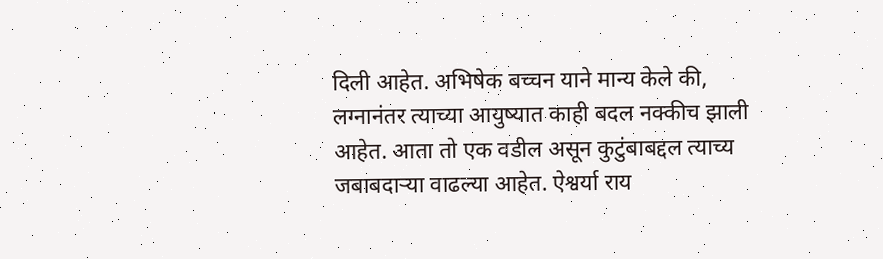दिली आहेत. अभिषेक बच्चन याने मान्य केले की, लग्नानंतर त्याच्या आयुष्यात काही बदल नक्कीच झाली आहेत. आता तो एक वडील असून कुटुंबाबद्दल त्याच्य जबाबदाऱ्या वाढल्या आहेत. ऐश्वर्या राय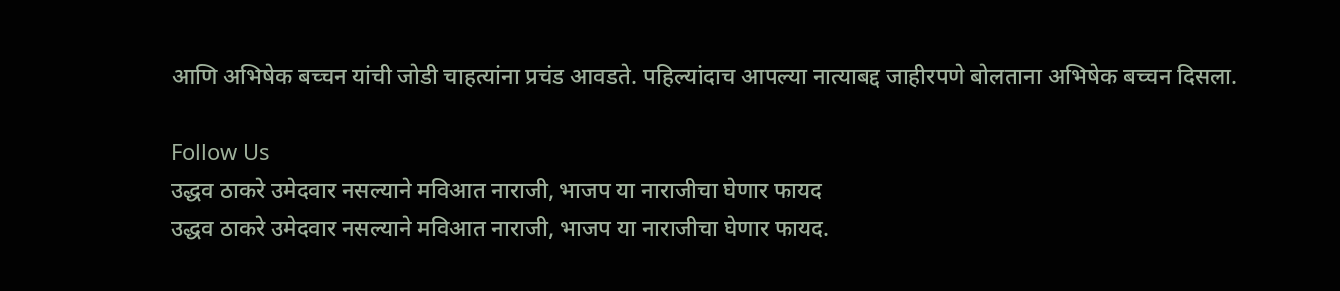आणि अभिषेक बच्चन यांची जोडी चाहत्यांना प्रचंड आवडते. पहिल्यांदाच आपल्या नात्याबद्द जाहीरपणे बोलताना अभिषेक बच्चन दिसला.

Follow Us
उद्धव ठाकरे उमेदवार नसल्याने मविआत नाराजी, भाजप या नाराजीचा घेणार फायद
उद्धव ठाकरे उमेदवार नसल्याने मविआत नाराजी, भाजप या नाराजीचा घेणार फायद.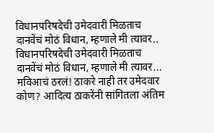विधानपरिषदेची उमेदवारी मिळताच दानवेंचं मोठं विधान, म्हणाले मी त्यावर..
विधानपरिषदेची उमेदवारी मिळताच दानवेंचं मोठं विधान, म्हणाले मी त्यावर...
मविआचं ठरलं! ठाकरे नाही तर उमेदवार कोण? आदित्य ठाकरेंनी सांगितला अंतिम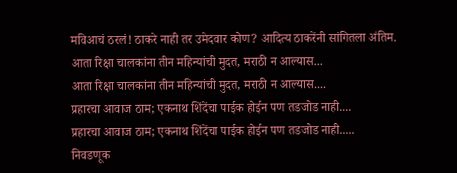मविआचं ठरलं! ठाकरे नाही तर उमेदवार कोण? आदित्य ठाकरेंनी सांगितला अंतिम.
आता रिक्षा चालकांना तीन महिन्यांची मुदत, मराठी न आल्यास...
आता रिक्षा चालकांना तीन महिन्यांची मुदत, मराठी न आल्यास....
प्रहारचा आवाज ठाम; एकनाथ शिंदेंचा पाईक होईन पण तडजोड नाही....
प्रहारचा आवाज ठाम; एकनाथ शिंदेंचा पाईक होईन पण तडजोड नाही.....
निवडणूक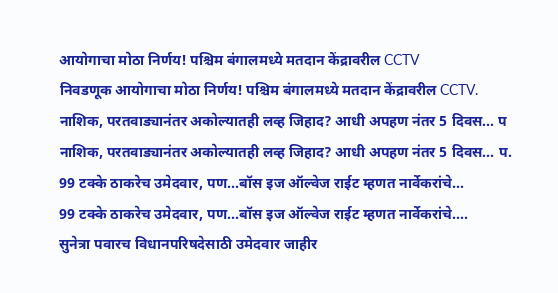आयोगाचा मोठा निर्णय! पश्चिम बंगालमध्ये मतदान केंद्रावरील CCTV
निवडणूक आयोगाचा मोठा निर्णय! पश्चिम बंगालमध्ये मतदान केंद्रावरील CCTV.
नाशिक, परतवाड्यानंतर अकोल्यातही लव्ह जिहाद? आधी अपहण नंतर 5 दिवस... प
नाशिक, परतवाड्यानंतर अकोल्यातही लव्ह जिहाद? आधी अपहण नंतर 5 दिवस... प.
99 टक्के ठाकरेच उमेदवार, पण...बॉस इज ऑल्वेज राईट म्हणत नार्वेकरांचे...
99 टक्के ठाकरेच उमेदवार, पण...बॉस इज ऑल्वेज राईट म्हणत नार्वेकरांचे....
सुनेत्रा पवारच विधानपरिषदेसाठी उमेदवार जाहीर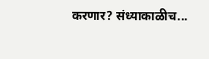करणार? संध्याकाळीच...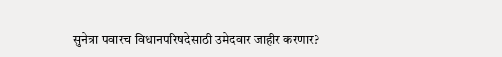सुनेत्रा पवारच विधानपरिषदेसाठी उमेदवार जाहीर करणार?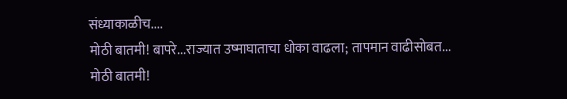संध्याकाळीच....
मोठी बातमी! बापरे...राज्यात उष्माघाताचा धोका वाढला; तापमान वाढीसोबत...
मोठी बातमी!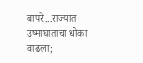बापरे...राज्यात उष्माघाताचा धोका वाढला;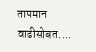तापमान वाढीसोबत....